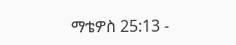ማቴዎስ 25:13 -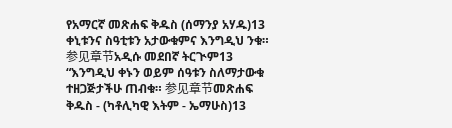የአማርኛ መጽሐፍ ቅዱስ (ሰማንያ አሃዱ)13 ቀኒቱንና ስዓቲቱን አታውቁምና እንግዲህ ንቁ። 参见章节አዲሱ መደበኛ ትርጒም13 “እንግዲህ ቀኑን ወይም ሰዓቱን ስለማታውቁ ተዘጋጅታችሁ ጠብቁ። 参见章节መጽሐፍ ቅዱስ - (ካቶሊካዊ እትም - ኤማሁስ)13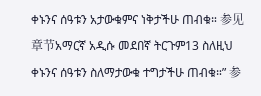ቀኑንና ሰዓቱን አታውቁምና ነቅታችሁ ጠብቁ። 参见章节አማርኛ አዲሱ መደበኛ ትርጉም13 ስለዚህ ቀኑንና ሰዓቱን ስለማታውቁ ተግታችሁ ጠብቁ።” 参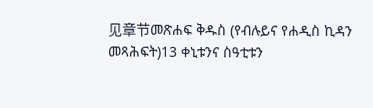见章节መጽሐፍ ቅዱስ (የብሉይና የሐዲስ ኪዳን መጻሕፍት)13 ቀኒቱንና ስዓቲቱን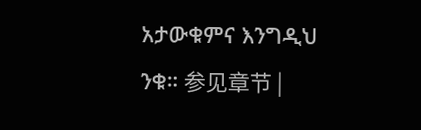አታውቁምና እንግዲህ ንቁ። 参见章节 |